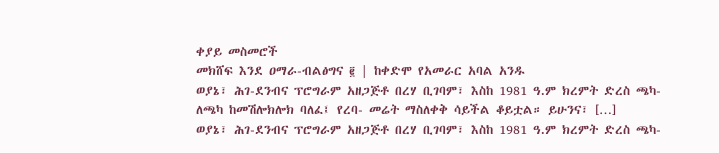ቀያይ መስመሮች
መክሸፍ እንደ ዐማራ-ብልፅግና ፪ | ከቀድሞ የአመራር አባል አንዱ
ወያኔ፣ ሕገ-ደንብና ፕሮግራም አዘጋጅቶ በረሃ ቢገባም፣ እስከ 1981 ዓ.ም ክረምት ድረስ ጫካ-ለጫካ ከመሽሎክሎክ ባለፈ፤ የረባ- መሬት ማስለቀቅ ሳይችል ቆይቷል። ይሁንና፣ […]
ወያኔ፣ ሕገ-ደንብና ፕሮግራም አዘጋጅቶ በረሃ ቢገባም፣ እስከ 1981 ዓ.ም ክረምት ድረስ ጫካ-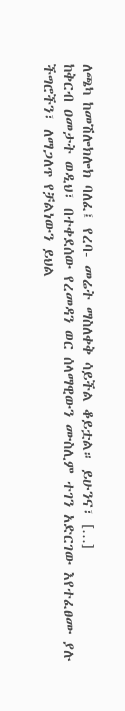ለጫካ ከመሽሎክሎክ ባለፈ፤ የረባ- መሬት ማስለቀቅ ሳይችል ቆይቷል። ይሁንና፣ […]
ከቅርብ ዐመታት ወዲህ፣ በተቀደሰው የረመዳን ወር ሰላማዊውን ሙስሊም ተገን አድርገው እየተፈፀሙ ያሉ ችግሮችን፣ ለማጋለጥ የቻልነውን ይህል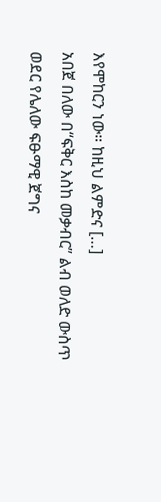እየሞከርን ነው። ከዚህ ልምድና […]
አበጀ በለው በ“ፍቅር እስከ መቃብር” ልብ ወለድ ውስጥ ወደር የሌለው ፍፁማዊ ጀግና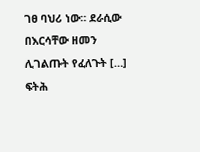ገፀ ባህሪ ነው። ደራሲው በእርሳቸው ዘመን ሊገልጡት የፈለጉት […]
ፍትሕ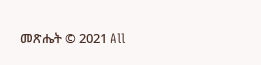መጽሔት © 2021 All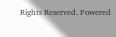Rights Reserved. Powered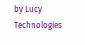by Lucy Technologies